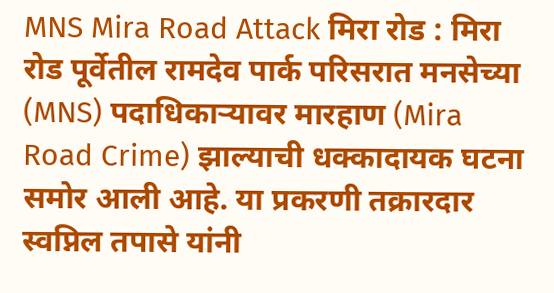MNS Mira Road Attack मिरा रोड : मिरा रोड पूर्वेतील रामदेव पार्क परिसरात मनसेच्या (MNS) पदाधिकाऱ्यावर मारहाण (Mira Road Crime) झाल्याची धक्कादायक घटना समोर आली आहे. या प्रकरणी तक्रारदार स्वप्निल तपासे यांनी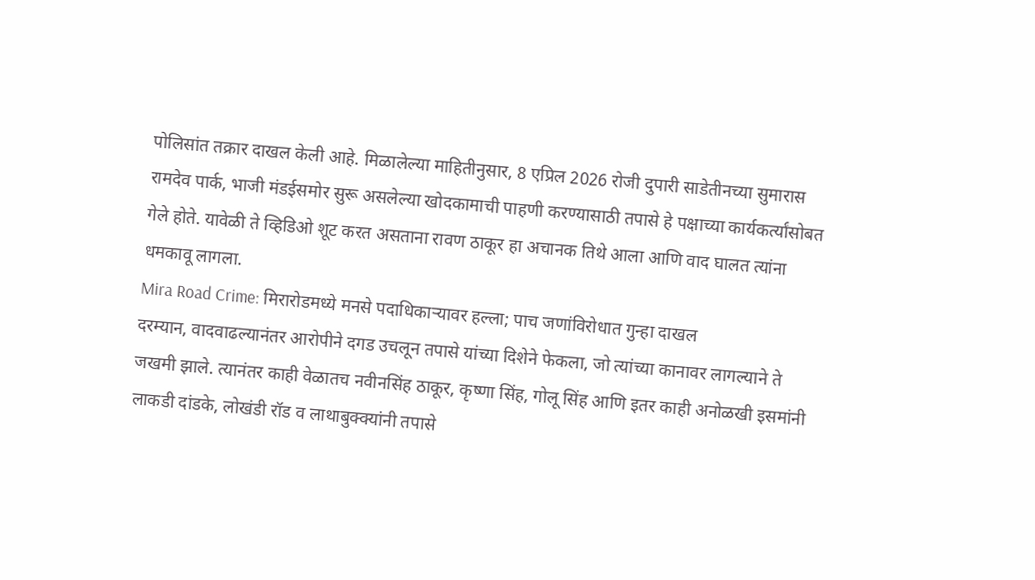पोलिसांत तक्रार दाखल केली आहे. मिळालेल्या माहितीनुसार, 8 एप्रिल 2026 रोजी दुपारी साडेतीनच्या सुमारास रामदेव पार्क, भाजी मंडईसमोर सुरू असलेल्या खोदकामाची पाहणी करण्यासाठी तपासे हे पक्षाच्या कार्यकर्त्यांसोबत गेले होते. यावेळी ते व्हिडिओ शूट करत असताना रावण ठाकूर हा अचानक तिथे आला आणि वाद घालत त्यांना धमकावू लागला.
Mira Road Crime: मिरारोडमध्ये मनसे पदाधिकाऱ्यावर हल्ला; पाच जणांविरोधात गुन्हा दाखल
दरम्यान, वादवाढल्यानंतर आरोपीने दगड उचलून तपासे यांच्या दिशेने फेकला, जो त्यांच्या कानावर लागल्याने ते जखमी झाले. त्यानंतर काही वेळातच नवीनसिंह ठाकूर, कृष्णा सिंह, गोलू सिंह आणि इतर काही अनोळखी इसमांनी लाकडी दांडके, लोखंडी रॉड व लाथाबुक्क्यांनी तपासे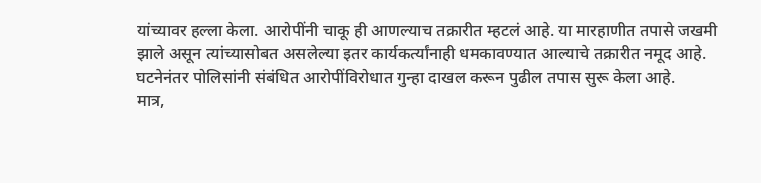यांच्यावर हल्ला केला. आरोपींनी चाकू ही आणल्याच तक्रारीत म्हटलं आहे. या मारहाणीत तपासे जखमी झाले असून त्यांच्यासोबत असलेल्या इतर कार्यकर्त्यांनाही धमकावण्यात आल्याचे तक्रारीत नमूद आहे. घटनेनंतर पोलिसांनी संबंधित आरोपींविरोधात गुन्हा दाखल करून पुढील तपास सुरू केला आहे.
मात्र,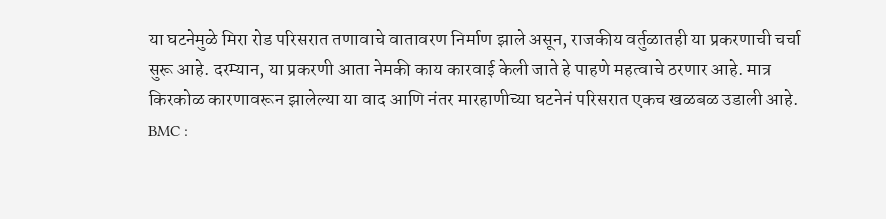या घटनेमुळे मिरा रोड परिसरात तणावाचे वातावरण निर्माण झाले असून, राजकीय वर्तुळातही या प्रकरणाची चर्चा सुरू आहे. दरम्यान, या प्रकरणी आता नेमकी काय कारवाई केली जाते हे पाहणे महत्वाचे ठरणार आहे. मात्र किरकोळ कारणावरून झालेल्या या वाद आणि नंतर मारहाणीच्या घटनेनं परिसरात एकच खळबळ उडाली आहे.
BMC :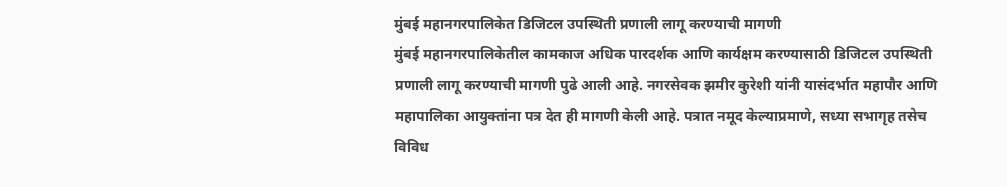मुंबई महानगरपालिकेत डिजिटल उपस्थिती प्रणाली लागू करण्याची मागणी
मुंबई महानगरपालिकेतील कामकाज अधिक पारदर्शक आणि कार्यक्षम करण्यासाठी डिजिटल उपस्थिती प्रणाली लागू करण्याची मागणी पुढे आली आहे. नगरसेवक झमीर कुरेशी यांनी यासंदर्भात महापौर आणि महापालिका आयुक्तांना पत्र देत ही मागणी केली आहे. पत्रात नमूद केल्याप्रमाणे, सध्या सभागृह तसेच विविध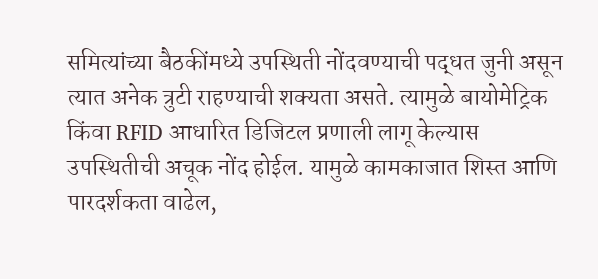समित्यांच्या बैठकींमध्ये उपस्थिती नोंदवण्याची पद्धत जुनी असून त्यात अनेक त्रुटी राहण्याची शक्यता असते. त्यामुळे बायोमेट्रिक किंवा RFID आधारित डिजिटल प्रणाली लागू केल्यास उपस्थितीची अचूक नोंद होईल. यामुळे कामकाजात शिस्त आणि पारदर्शकता वाढेल,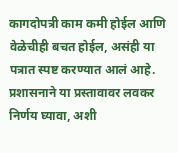कागदोपत्री काम कमी होईल आणि वेळेचीही बचत होईल, असंही या पत्रात स्पष्ट करण्यात आलं आहे. प्रशासनाने या प्रस्तावावर लवकर निर्णय घ्यावा, अशी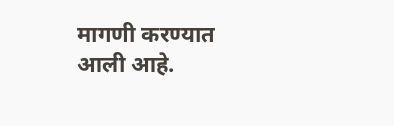मागणी करण्यात आली आहे.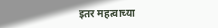इतर महत्वाच्या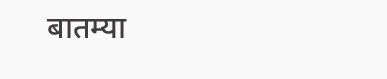बातम्या